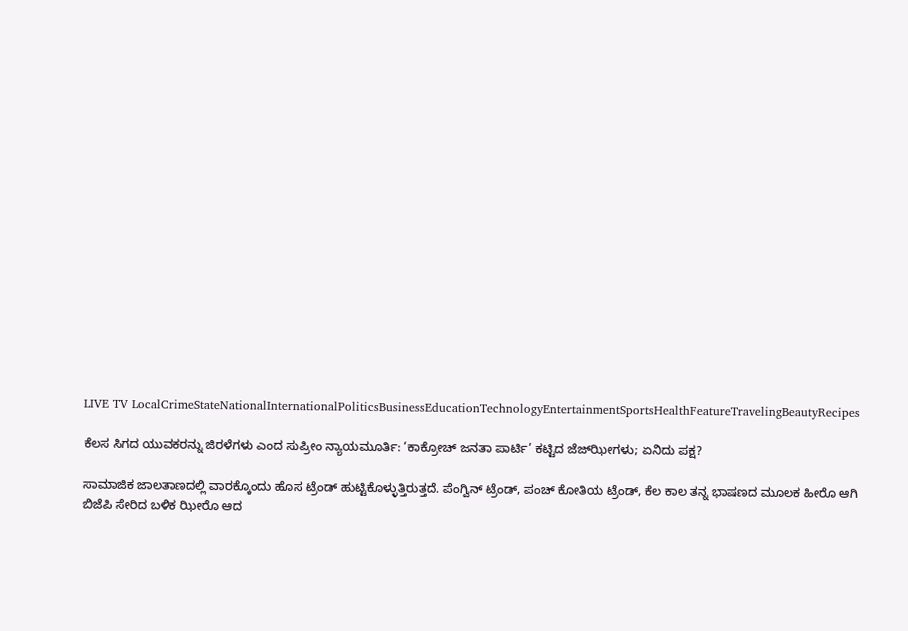LIVE TV LocalCrimeStateNationalInternationalPoliticsBusinessEducationTechnologyEntertainmentSportsHealthFeatureTravelingBeautyRecipes

ಕೆಲಸ ಸಿಗದ ಯುವಕರನ್ನು ಜಿರಳೆಗಳು ಎಂದ ಸುಪ್ರೀಂ ನ್ಯಾಯಮೂರ್ತಿ: ‘ಕಾಕ್ರೋಚ್ ಜನತಾ ಪಾರ್ಟಿ’ ಕಟ್ಟಿದ ಜೆಜ್‌ಝೀಗಳು; ಏನಿದು ಪಕ್ಷ?

ಸಾಮಾಜಿಕ ಜಾಲತಾಣದಲ್ಲಿ ವಾರಕ್ಕೊಂದು ಹೊಸ ಟ್ರೆಂಡ್ ಹುಟ್ಟಿಕೊಳ್ಳುತ್ತಿರುತ್ತದೆ. ಪೆಂಗ್ವಿನ್ ಟ್ರೆಂಡ್, ಪಂಚ್ ಕೋತಿಯ ಟ್ರೆಂಡ್, ಕೆಲ ಕಾಲ ತನ್ನ ಭಾಷಣದ ಮೂಲಕ ಹೀರೊ ಆಗಿ ಬಿಜೆಪಿ ಸೇರಿದ ಬಳಿಕ ಝೀರೊ ಆದ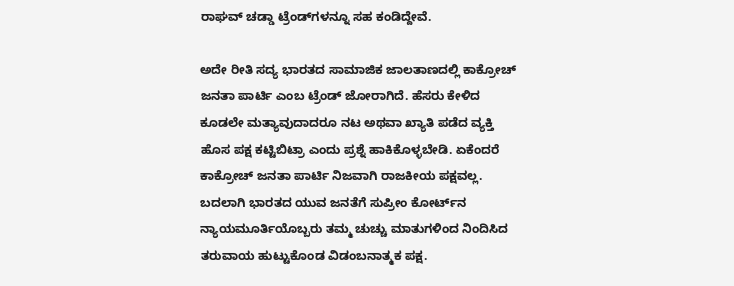ರಾಘವ್ ಚಡ್ಡಾ ಟ್ರೆಂಡ್‌ಗಳನ್ನೂ ಸಹ ಕಂಡಿದ್ದೇವೆ.

ಅದೇ ರೀತಿ ಸದ್ಯ ಭಾರತದ ಸಾಮಾಜಿಕ ಜಾಲತಾಣದಲ್ಲಿ ಕಾಕ್ರೋಚ್ ಜನತಾ ಪಾರ್ಟಿ ಎಂಬ ಟ್ರೆಂಡ್ ಜೋರಾಗಿದೆ. ಹೆಸರು ಕೇಳಿದ ಕೂಡಲೇ ಮತ್ಯಾವುದಾದರೂ ನಟ ಅಥವಾ ಖ್ಯಾತಿ ಪಡೆದ ವ್ಯಕ್ತಿ ಹೊಸ ಪಕ್ಷ ಕಟ್ಟಿಬಿಟ್ರಾ ಎಂದು ಪ್ರಶ್ನೆ ಹಾಕಿಕೊಳ್ಳಬೇಡಿ. ಏಕೆಂದರೆ ಕಾಕ್ರೋಚ್ ಜನತಾ ಪಾರ್ಟಿ ನಿಜವಾಗಿ ರಾಜಕೀಯ ಪಕ್ಷವಲ್ಲ. ಬದಲಾಗಿ ಭಾರತದ ಯುವ ಜನತೆಗೆ ಸುಪ್ರೀಂ ಕೋರ್ಟ್‌ನ ನ್ಯಾಯಮೂರ್ತಿಯೊಬ್ಬರು ತಮ್ಮ ಚುಚ್ಚು ಮಾತುಗಳಿಂದ ನಿಂದಿಸಿದ ತರುವಾಯ ಹುಟ್ಟುಕೊಂಡ ವಿಡಂಬನಾತ್ಮಕ ಪಕ್ಷ.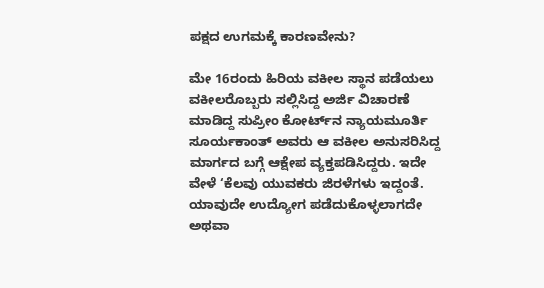ಪಕ್ಷದ ಉಗಮಕ್ಕೆ ಕಾರಣವೇನು?

ಮೇ 16ರಂದು ಹಿರಿಯ ವಕೀಲ ಸ್ಥಾನ ಪಡೆಯಲು ವಕೀಲರೊಬ್ಬರು ಸಲ್ಲಿಸಿದ್ದ ಅರ್ಜಿ ವಿಚಾರಣೆ ಮಾಡಿದ್ದ ಸುಪ್ರೀಂ ಕೋರ್ಟ್‌ನ ನ್ಯಾಯಮೂರ್ತಿ ಸೂರ್ಯಕಾಂತ್ ಅವರು ಆ ವಕೀಲ ಅನುಸರಿಸಿದ್ದ ಮಾರ್ಗದ ಬಗ್ಗೆ ಆಕ್ಷೇಪ ವ್ಯಕ್ತಪಡಿಸಿದ್ದರು. ಇದೇ ವೇಳೆ ‘ಕೆಲವು ಯುವಕರು ಜಿರಳೆಗಳು ಇದ್ದಂತೆ. ಯಾವುದೇ ಉದ್ಯೋಗ ಪಡೆದುಕೊಳ್ಳಲಾಗದೇ ಅಥವಾ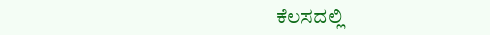ಕೆಲಸದಲ್ಲಿ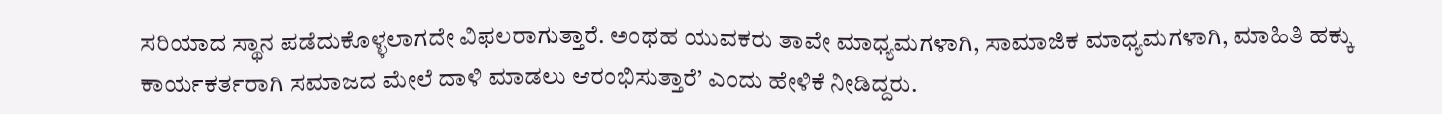ಸರಿಯಾದ ಸ್ಥಾನ ಪಡೆದುಕೊಳ್ಳಲಾಗದೇ ವಿಫಲರಾಗುತ್ತಾರೆ. ಅಂಥಹ ಯುವಕರು ತಾವೇ ಮಾಧ್ಯಮಗಳಾಗಿ, ಸಾಮಾಜಿಕ ಮಾಧ್ಯಮಗಳಾಗಿ, ಮಾಹಿತಿ ಹಕ್ಕು ಕಾರ್ಯಕರ್ತರಾಗಿ ಸಮಾಜದ ಮೇಲೆ ದಾಳಿ ಮಾಡಲು ಆರಂಭಿಸುತ್ತಾರೆ’ ಎಂದು ಹೇಳಿಕೆ ನೀಡಿದ್ದರು.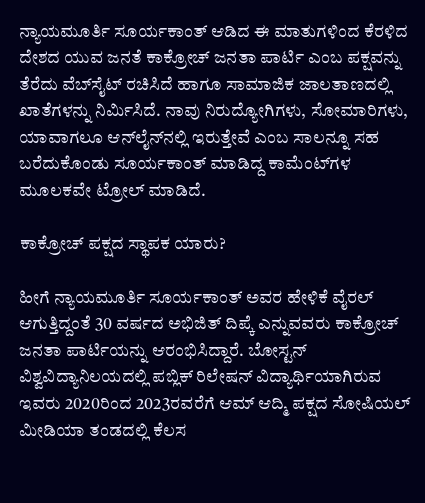ನ್ಯಾಯಮೂರ್ತಿ ಸೂರ್ಯಕಾಂತ್ ಆಡಿದ ಈ ಮಾತುಗಳಿಂದ ಕೆರಳಿದ ದೇಶದ ಯುವ ಜನತೆ ಕಾಕ್ರೋಚ್ ಜನತಾ ಪಾರ್ಟಿ ಎಂಬ ಪಕ್ಷವನ್ನು ತೆರೆದು ವೆಬ್‌ಸೈಟ್ ರಚಿಸಿದೆ ಹಾಗೂ ಸಾಮಾಜಿಕ ಜಾಲತಾಣದಲ್ಲಿ ಖಾತೆಗಳನ್ನು ನಿರ್ಮಿಸಿದೆ. ನಾವು ನಿರುದ್ಯೋಗಿಗಳು, ಸೋಮಾರಿಗಳು, ಯಾವಾಗಲೂ ಆನ್‌ಲೈನ್‌ನಲ್ಲಿ ಇರುತ್ತೇವೆ ಎಂಬ ಸಾಲನ್ನೂ ಸಹ ಬರೆದುಕೊಂಡು ಸೂರ್ಯಕಾಂತ್ ಮಾಡಿದ್ದ ಕಾಮೆಂಟ್‌ಗಳ ಮೂಲಕವೇ ಟ್ರೋಲ್ ಮಾಡಿದೆ.

ಕಾಕ್ರೋಚ್ ಪಕ್ಷದ ಸ್ಥಾಪಕ ಯಾರು?

ಹೀಗೆ ನ್ಯಾಯಮೂರ್ತಿ ಸೂರ್ಯಕಾಂತ್ ಅವರ ಹೇಳಿಕೆ ವೈರಲ್ ಆಗುತ್ತಿದ್ದಂತೆ 30 ವರ್ಷದ ಅಭಿಜಿತ್ ದಿಪ್ಕೆ ಎನ್ನುವವರು ಕಾಕ್ರೋಚ್ ಜನತಾ ಪಾರ್ಟಿಯನ್ನು ಆರಂಭಿಸಿದ್ದಾರೆ. ಬೋಸ್ಟನ್ ವಿಶ್ವವಿದ್ಯಾನಿಲಯದಲ್ಲಿ ಪಬ್ಲಿಕ್ ರಿಲೇ‍ಷನ್ ವಿದ್ಯಾರ್ಥಿಯಾಗಿರುವ ಇವರು 2020ರಿಂದ 2023ರವರೆಗೆ ಆಮ್ ಆದ್ಮಿ ಪಕ್ಷದ ಸೋಷಿಯಲ್ ಮೀಡಿಯಾ ತಂಡದಲ್ಲಿ ಕೆಲಸ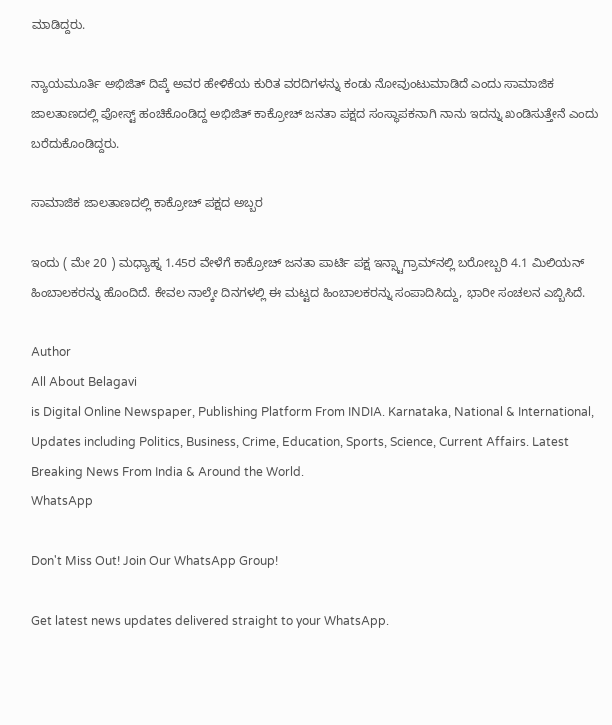ಮಾಡಿದ್ದರು.

ನ್ಯಾಯಮೂರ್ತಿ ಅಭಿಜಿತ್ ದಿಪ್ಕೆ ಅವರ ಹೇಳಿಕೆಯ ಕುರಿತ ವರದಿಗಳನ್ನು ಕಂಡು ನೋವುಂಟುಮಾಡಿದೆ ಎಂದು ಸಾಮಾಜಿಕ ಜಾಲತಾಣದಲ್ಲಿ ಪೋಸ್ಟ್ ಹಂಚಿಕೊಂಡಿದ್ದ ಅಭಿಜಿತ್ ಕಾಕ್ರೋಚ್ ಜನತಾ ಪಕ್ಷದ ಸಂಸ್ಥಾಪಕನಾಗಿ ನಾನು ಇದನ್ನು ಖಂಡಿಸುತ್ತೇನೆ ಎಂದು ಬರೆದುಕೊಂಡಿದ್ದರು.

ಸಾಮಾಜಿಕ ಜಾಲತಾಣದಲ್ಲಿ ಕಾಕ್ರೋಚ್ ಪಕ್ಷದ ಅಬ್ಬರ

ಇಂದು ( ಮೇ 20 ) ಮಧ್ಯಾಹ್ನ 1.45ರ ವೇಳೆಗೆ ಕಾಕ್ರೋಚ್ ಜನತಾ ಪಾರ್ಟಿ ಪಕ್ಷ ಇನ್ಸ್ಟಾಗ್ರಾಮ್‌ನಲ್ಲಿ ಬರೋಬ್ಬರಿ 4.1 ಮಿಲಿಯನ್ ಹಿಂಬಾಲಕರನ್ನು ಹೊಂದಿದೆ. ಕೇವಲ ನಾಲ್ಕೇ ದಿನಗಳಲ್ಲಿ ಈ ಮಟ್ಟದ ಹಿಂಬಾಲಕರನ್ನು ಸಂಪಾದಿಸಿದ್ದು, ಭಾರೀ ಸಂಚಲನ ಎಬ್ಬಿಸಿದೆ.

Author
All About Belagavi
is Digital Online Newspaper, Publishing Platform From INDIA. Karnataka, National & International, Updates including Politics, Business, Crime, Education, Sports, Science, Current Affairs. Latest Breaking News From India & Around the World.
WhatsApp

Don't Miss Out! Join Our WhatsApp Group!

Get latest news updates delivered straight to your WhatsApp.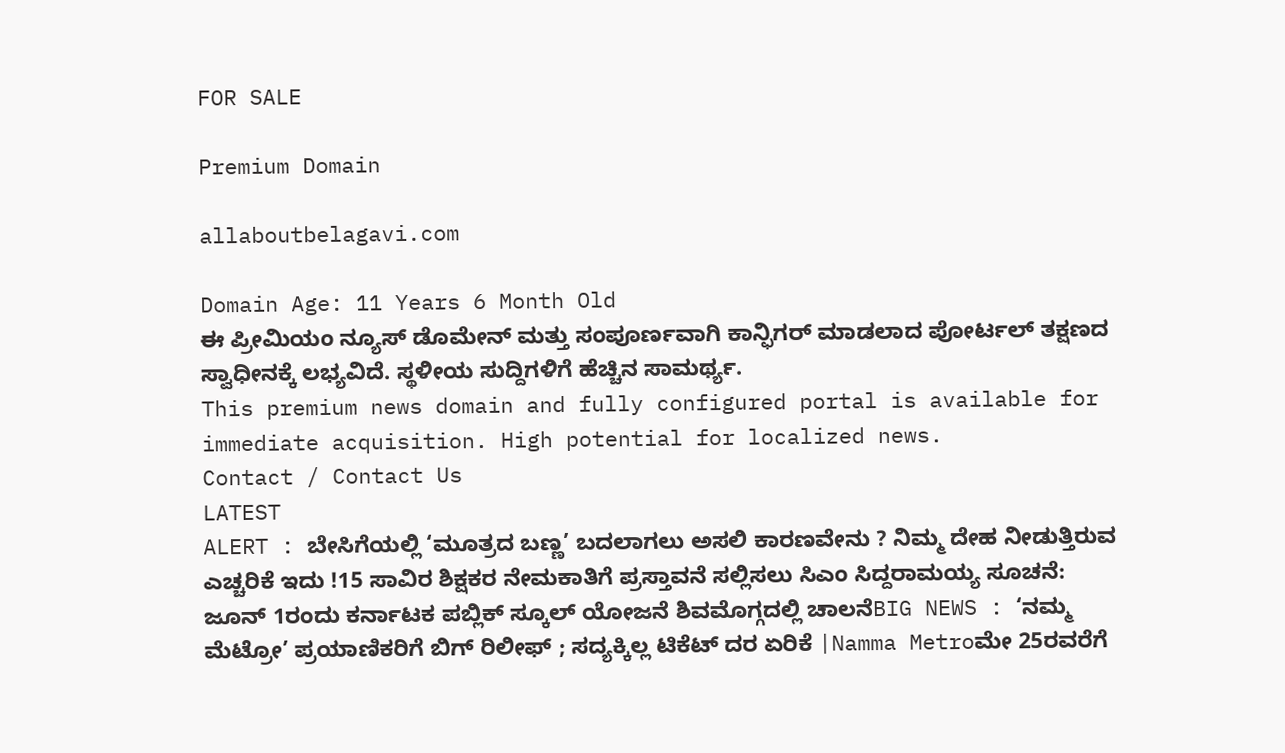FOR SALE

Premium Domain

allaboutbelagavi.com

Domain Age: 11 Years 6 Month Old
ಈ ಪ್ರೀಮಿಯಂ ನ್ಯೂಸ್ ಡೊಮೇನ್ ಮತ್ತು ಸಂಪೂರ್ಣವಾಗಿ ಕಾನ್ಫಿಗರ್ ಮಾಡಲಾದ ಪೋರ್ಟಲ್ ತಕ್ಷಣದ ಸ್ವಾಧೀನಕ್ಕೆ ಲಭ್ಯವಿದೆ. ಸ್ಥಳೀಯ ಸುದ್ದಿಗಳಿಗೆ ಹೆಚ್ಚಿನ ಸಾಮರ್ಥ್ಯ.
This premium news domain and fully configured portal is available for immediate acquisition. High potential for localized news.
Contact / Contact Us
LATEST
ALERT : ಬೇಸಿಗೆಯಲ್ಲಿ ‘ಮೂತ್ರದ ಬಣ್ಣ’ ಬದಲಾಗಲು ಅಸಲಿ ಕಾರಣವೇನು ? ನಿಮ್ಮ ದೇಹ ನೀಡುತ್ತಿರುವ ಎಚ್ಚರಿಕೆ ಇದು !15 ಸಾವಿರ ಶಿಕ್ಷಕರ ನೇಮಕಾತಿಗೆ ಪ್ರಸ್ತಾವನೆ ಸಲ್ಲಿಸಲು ಸಿಎಂ ಸಿದ್ದರಾಮಯ್ಯ ಸೂಚನೆ: ಜೂನ್ 1ರಂದು ಕರ್ನಾಟಕ ಪಬ್ಲಿಕ್ ಸ್ಕೂಲ್ ಯೋಜನೆ ಶಿವಮೊಗ್ಗದಲ್ಲಿ ಚಾಲನೆBIG NEWS : ‘ನಮ್ಮ ಮೆಟ್ರೋ’ ಪ್ರಯಾಣಿಕರಿಗೆ ಬಿಗ್ ರಿಲೀಫ್ ; ಸದ್ಯಕ್ಕಿಲ್ಲ ಟಿಕೆಟ್ ದರ ಏರಿಕೆ |Namma Metroಮೇ 25ರವರೆಗೆ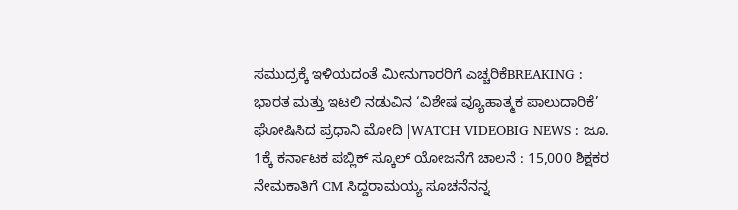ಸಮುದ್ರಕ್ಕೆ ಇಳಿಯದಂತೆ ಮೀನುಗಾರರಿಗೆ ಎಚ್ಚರಿಕೆBREAKING : ಭಾರತ ಮತ್ತು ಇಟಲಿ ನಡುವಿನ ‘ವಿಶೇಷ ವ್ಯೂಹಾತ್ಮಕ ಪಾಲುದಾರಿಕೆ’ ಘೋಷಿಸಿದ ಪ್ರಧಾನಿ ಮೋದಿ |WATCH VIDEOBIG NEWS : ಜೂ. 1ಕ್ಕೆ ಕರ್ನಾಟಕ ಪಬ್ಲಿಕ್ ಸ್ಕೂಲ್ ಯೋಜನೆಗೆ ಚಾಲನೆ : 15,000 ಶಿಕ್ಷಕರ ನೇಮಕಾತಿಗೆ CM ಸಿದ್ದರಾಮಯ್ಯ ಸೂಚನೆನನ್ನ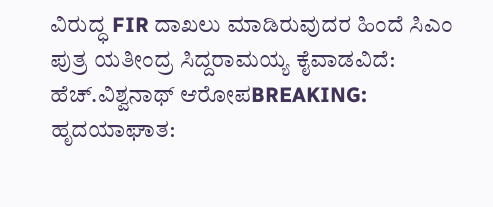ವಿರುದ್ಧ FIR ದಾಖಲು ಮಾಡಿರುವುದರ ಹಿಂದೆ ಸಿಎಂ ಪುತ್ರ ಯತೀಂದ್ರ ಸಿದ್ದರಾಮಯ್ಯ ಕೈವಾಡವಿದೆ: ಹೆಚ್.ವಿಶ್ವನಾಥ್ ಆರೋಪBREAKING: ಹೃದಯಾಘಾತ: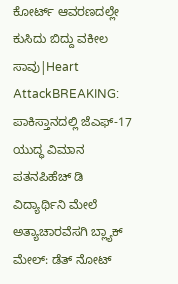ಕೋರ್ಟ್ ಆವರಣದಲ್ಲೇ ಕುಸಿದು ಬಿದ್ದು ವಕೀಲ ಸಾವು|Heart AttackBREAKING: ಪಾಕಿಸ್ತಾನದಲ್ಲಿ ಜೆಎಫ್-17 ಯುದ್ಧ ವಿಮಾನ ಪತನಪಿಹೆಚ್ ಡಿ ವಿದ್ಯಾರ್ಥಿನಿ ಮೇಲೆ ಅತ್ಯಾಚಾರವೆಸಗಿ ಬ್ಲ್ಯಾಕ್ ಮೇಲ್: ಡೆತ್ ನೋಟ್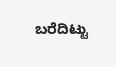ಬರೆದಿಟ್ಟು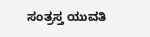ಸಂತ್ರಸ್ತ ಯುವತಿ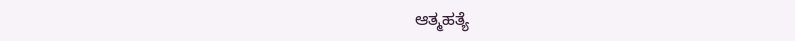ಆತ್ಮಹತ್ಯೆ